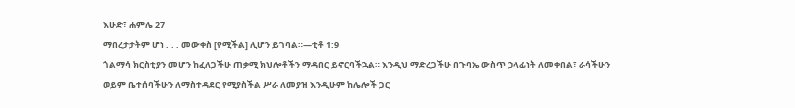እሁድ፣ ሐምሌ 27
ማበረታታትም ሆነ . . . መውቀስ [የሚችል] ሊሆን ይገባል።—ቲቶ 1:9
ጎልማሳ ክርስቲያን መሆን ከፈለጋችሁ ጠቃሚ ክህሎቶችን ማዳበር ይኖርባችኋል። እንዲህ ማድረጋችሁ በጉባኤ ውስጥ ኃላፊነት ለመቀበል፣ ራሳችሁን ወይም ቤተሰባችሁን ለማስተዳደር የሚያስችል ሥራ ለመያዝ እንዲሁም ከሌሎች ጋር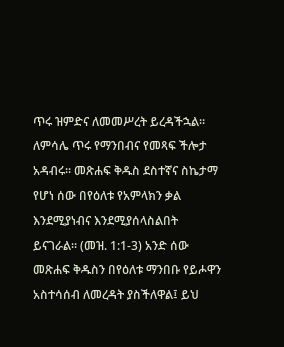ጥሩ ዝምድና ለመመሥረት ይረዳችኋል። ለምሳሌ ጥሩ የማንበብና የመጻፍ ችሎታ አዳብሩ። መጽሐፍ ቅዱስ ደስተኛና ስኬታማ የሆነ ሰው በየዕለቱ የአምላክን ቃል እንደሚያነብና እንደሚያሰላስልበት ይናገራል። (መዝ. 1:1-3) አንድ ሰው መጽሐፍ ቅዱስን በየዕለቱ ማንበቡ የይሖዋን አስተሳሰብ ለመረዳት ያስችለዋል፤ ይህ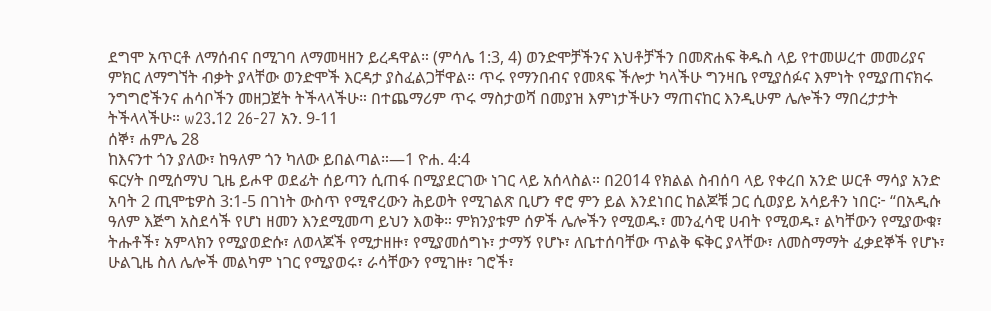ደግሞ አጥርቶ ለማሰብና በሚገባ ለማመዛዘን ይረዳዋል። (ምሳሌ 1:3, 4) ወንድሞቻችንና እህቶቻችን በመጽሐፍ ቅዱስ ላይ የተመሠረተ መመሪያና ምክር ለማግኘት ብቃት ያላቸው ወንድሞች እርዳታ ያስፈልጋቸዋል። ጥሩ የማንበብና የመጻፍ ችሎታ ካላችሁ ግንዛቤ የሚያሰፉና እምነት የሚያጠናክሩ ንግግሮችንና ሐሳቦችን መዘጋጀት ትችላላችሁ። በተጨማሪም ጥሩ ማስታወሻ በመያዝ እምነታችሁን ማጠናከር እንዲሁም ሌሎችን ማበረታታት ትችላላችሁ። w23.12 26-27 አን. 9-11
ሰኞ፣ ሐምሌ 28
ከእናንተ ጎን ያለው፣ ከዓለም ጎን ካለው ይበልጣል።—1 ዮሐ. 4:4
ፍርሃት በሚሰማህ ጊዜ ይሖዋ ወደፊት ሰይጣን ሲጠፋ በሚያደርገው ነገር ላይ አሰላስል። በ2014 የክልል ስብሰባ ላይ የቀረበ አንድ ሠርቶ ማሳያ አንድ አባት 2 ጢሞቴዎስ 3:1-5 በገነት ውስጥ የሚኖረውን ሕይወት የሚገልጽ ቢሆን ኖሮ ምን ይል እንደነበር ከልጆቹ ጋር ሲወያይ አሳይቶን ነበር፦ “በአዲሱ ዓለም እጅግ አስደሳች የሆነ ዘመን እንደሚመጣ ይህን እወቅ። ምክንያቱም ሰዎች ሌሎችን የሚወዱ፣ መንፈሳዊ ሀብት የሚወዱ፣ ልካቸውን የሚያውቁ፣ ትሑቶች፣ አምላክን የሚያወድሱ፣ ለወላጆች የሚታዘዙ፣ የሚያመሰግኑ፣ ታማኝ የሆኑ፣ ለቤተሰባቸው ጥልቅ ፍቅር ያላቸው፣ ለመስማማት ፈቃደኞች የሆኑ፣ ሁልጊዜ ስለ ሌሎች መልካም ነገር የሚያወሩ፣ ራሳቸውን የሚገዙ፣ ገሮች፣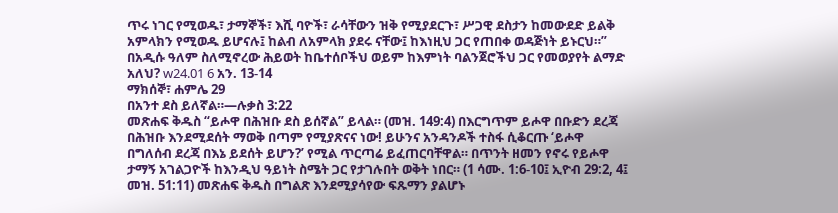ጥሩ ነገር የሚወዱ፣ ታማኞች፣ እሺ ባዮች፣ ራሳቸውን ዝቅ የሚያደርጉ፣ ሥጋዊ ደስታን ከመውደድ ይልቅ አምላክን የሚወዱ ይሆናሉ፤ ከልብ ለአምላክ ያደሩ ናቸው፤ ከእነዚህ ጋር የጠበቀ ወዳጅነት ይኑርህ።” በአዲሱ ዓለም ስለሚኖረው ሕይወት ከቤተሰቦችህ ወይም ከእምነት ባልንጀሮችህ ጋር የመወያየት ልማድ አለህ? w24.01 6 አን. 13-14
ማክሰኞ፣ ሐምሌ 29
በአንተ ደስ ይለኛል።—ሉቃስ 3:22
መጽሐፍ ቅዱስ “ይሖዋ በሕዝቡ ደስ ይሰኛል” ይላል። (መዝ. 149:4) በእርግጥም ይሖዋ በቡድን ደረጃ በሕዝቡ እንደሚደሰት ማወቅ በጣም የሚያጽናና ነው! ይሁንና አንዳንዶች ተስፋ ሲቆርጡ ‘ይሖዋ በግለሰብ ደረጃ በእኔ ይደሰት ይሆን?’ የሚል ጥርጣሬ ይፈጠርባቸዋል። በጥንት ዘመን የኖሩ የይሖዋ ታማኝ አገልጋዮች ከእንዲህ ዓይነት ስሜት ጋር የታገሉበት ወቅት ነበር። (1 ሳሙ. 1:6-10፤ ኢዮብ 29:2, 4፤ መዝ. 51:11) መጽሐፍ ቅዱስ በግልጽ እንደሚያሳየው ፍጹማን ያልሆኑ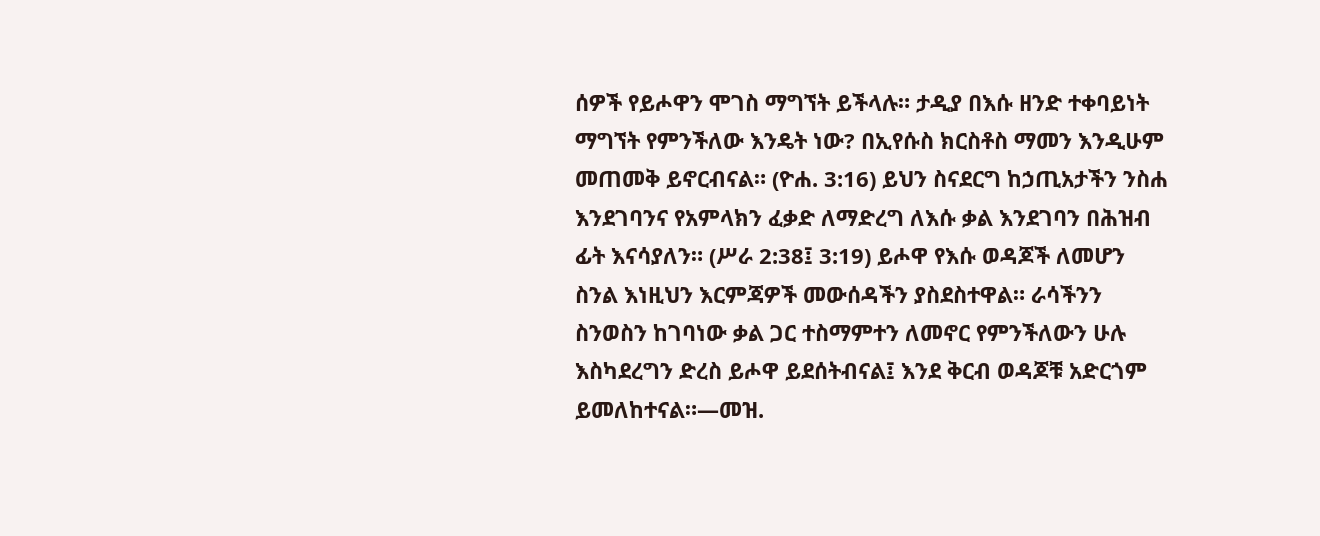ሰዎች የይሖዋን ሞገስ ማግኘት ይችላሉ። ታዲያ በእሱ ዘንድ ተቀባይነት ማግኘት የምንችለው እንዴት ነው? በኢየሱስ ክርስቶስ ማመን እንዲሁም መጠመቅ ይኖርብናል። (ዮሐ. 3:16) ይህን ስናደርግ ከኃጢአታችን ንስሐ እንደገባንና የአምላክን ፈቃድ ለማድረግ ለእሱ ቃል እንደገባን በሕዝብ ፊት እናሳያለን። (ሥራ 2:38፤ 3:19) ይሖዋ የእሱ ወዳጆች ለመሆን ስንል እነዚህን እርምጃዎች መውሰዳችን ያስደስተዋል። ራሳችንን ስንወስን ከገባነው ቃል ጋር ተስማምተን ለመኖር የምንችለውን ሁሉ እስካደረግን ድረስ ይሖዋ ይደሰትብናል፤ እንደ ቅርብ ወዳጆቹ አድርጎም ይመለከተናል።—መዝ.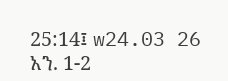25:14፤ w24.03 26 አን. 1-2